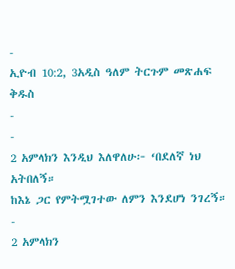-
ኢዮብ 10:2, 3አዲስ ዓለም ትርጉም መጽሐፍ ቅዱስ
-
-
2 አምላክን እንዲህ እለዋለሁ፦ ‘በደለኛ ነህ አትበለኝ።
ከእኔ ጋር የምትሟገተው ለምን እንደሆነ ንገረኝ።
-
2 አምላክን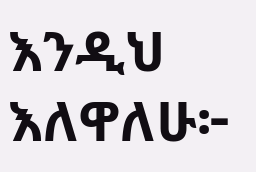እንዲህ እለዋለሁ፦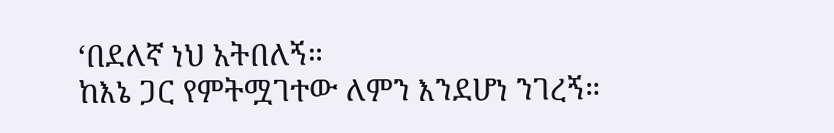‘በደለኛ ነህ አትበለኝ።
ከእኔ ጋር የምትሟገተው ለምን እንደሆነ ንገረኝ።